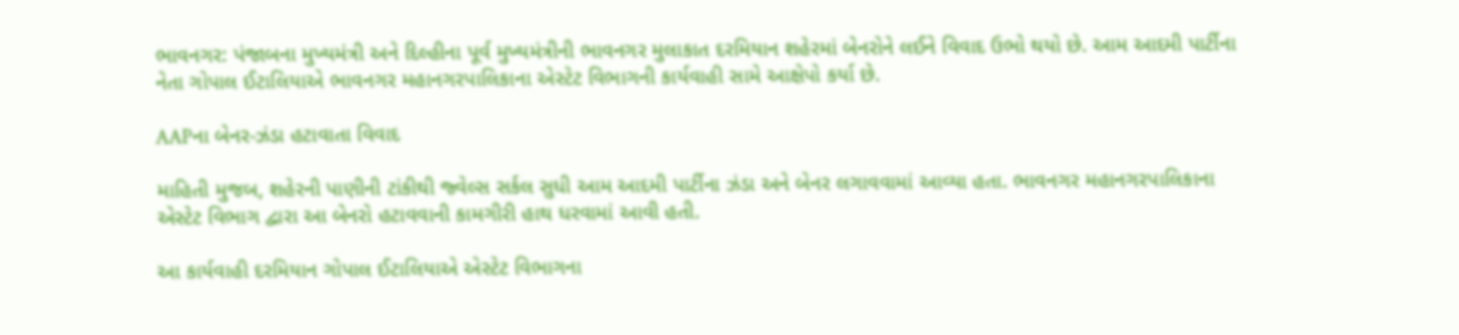ભાવનગર: પંજાબના મુખ્યમંત્રી અને દિલ્હીના પૂર્વ મુખ્યમંત્રીની ભાવનગર મુલાકાત દરમિયાન શહેરમાં બેનરોને લઈને વિવાદ ઉભો થયો છે. આમ આદમી પાર્ટીના નેતા ગોપાલ ઈટાલિયાએ ભાવનગર મહાનગરપાલિકાના એસ્ટેટ વિભાગની કાર્યવાહી સામે આક્ષેપો કર્યા છે.

AAPના બેનર-ઝંડા હટાવાતા વિવાદ

માહિતી મુજબ, શહેરની પાણીની ટાંકીથી જ્વેલ્સ સર્કલ સુધી આમ આદમી પાર્ટીના ઝંડા અને બેનર લગાવવામાં આવ્યા હતા. ભાવનગર મહાનગરપાલિકાના એસ્ટેટ વિભાગ દ્વારા આ બેનરો હટાવવાની કામગીરી હાથ ધરવામાં આવી હતી.

આ કાર્યવાહી દરમિયાન ગોપાલ ઈટાલિયાએ એસ્ટેટ વિભાગના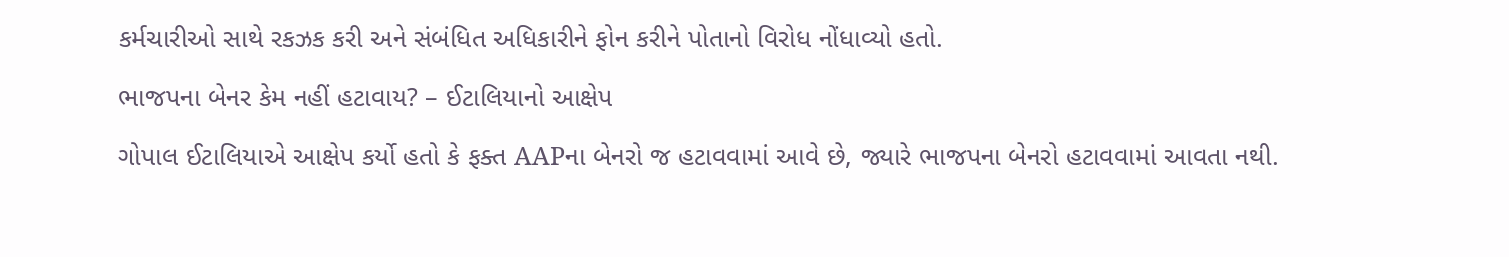કર્મચારીઓ સાથે રકઝક કરી અને સંબંધિત અધિકારીને ફોન કરીને પોતાનો વિરોધ નોંધાવ્યો હતો.

ભાજપના બેનર કેમ નહીં હટાવાય? – ઈટાલિયાનો આક્ષેપ

ગોપાલ ઈટાલિયાએ આક્ષેપ કર્યો હતો કે ફક્ત AAPના બેનરો જ હટાવવામાં આવે છે, જ્યારે ભાજપના બેનરો હટાવવામાં આવતા નથી.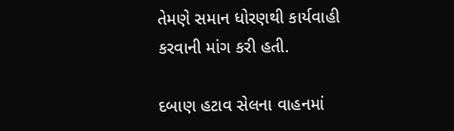તેમણે સમાન ધોરણથી કાર્યવાહી કરવાની માંગ કરી હતી.

દબાણ હટાવ સેલના વાહનમાં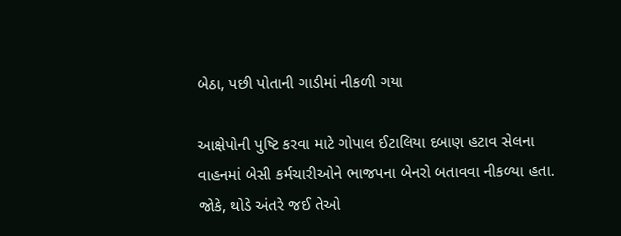બેઠા, પછી પોતાની ગાડીમાં નીકળી ગયા

આક્ષેપોની પુષ્ટિ કરવા માટે ગોપાલ ઈટાલિયા દબાણ હટાવ સેલના વાહનમાં બેસી કર્મચારીઓને ભાજપના બેનરો બતાવવા નીકળ્યા હતા. જોકે, થોડે અંતરે જઈ તેઓ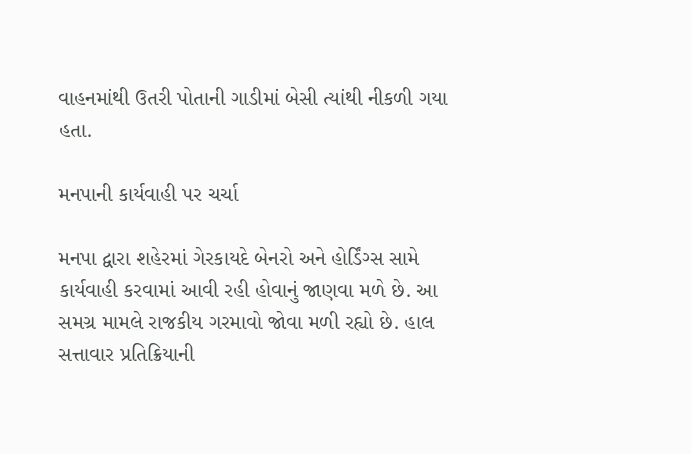વાહનમાંથી ઉતરી પોતાની ગાડીમાં બેસી ત્યાંથી નીકળી ગયા હતા.

મનપાની કાર્યવાહી પર ચર્ચા

મનપા દ્વારા શહેરમાં ગેરકાયદે બેનરો અને હોર્ડિંગ્સ સામે કાર્યવાહી કરવામાં આવી રહી હોવાનું જાણવા મળે છે. આ સમગ્ર મામલે રાજકીય ગરમાવો જોવા મળી રહ્યો છે. હાલ સત્તાવાર પ્રતિક્રિયાની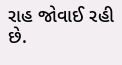રાહ જોવાઈ રહી છે.